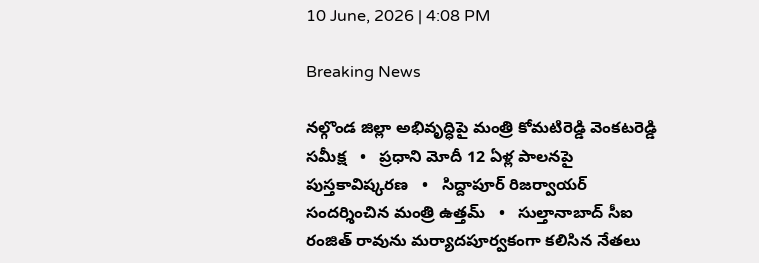10 June, 2026 | 4:08 PM

Breaking News

నల్గొండ జిల్లా అభివృద్ధిపై మంత్రి కోమటిరెడ్డి వెంకటరెడ్డి సమీక్ష   •   ప్రధాని మోదీ 12 ఏళ్ల పాలనపై పుస్తకావిష్కరణ   •   సిద్దాపూర్ రిజర్వాయర్ సందర్శించిన మంత్రి ఉత్తమ్   •   సుల్తానాబాద్ సీఐ రంజిత్ రావును మర్యాదపూర్వకంగా కలిసిన నేతలు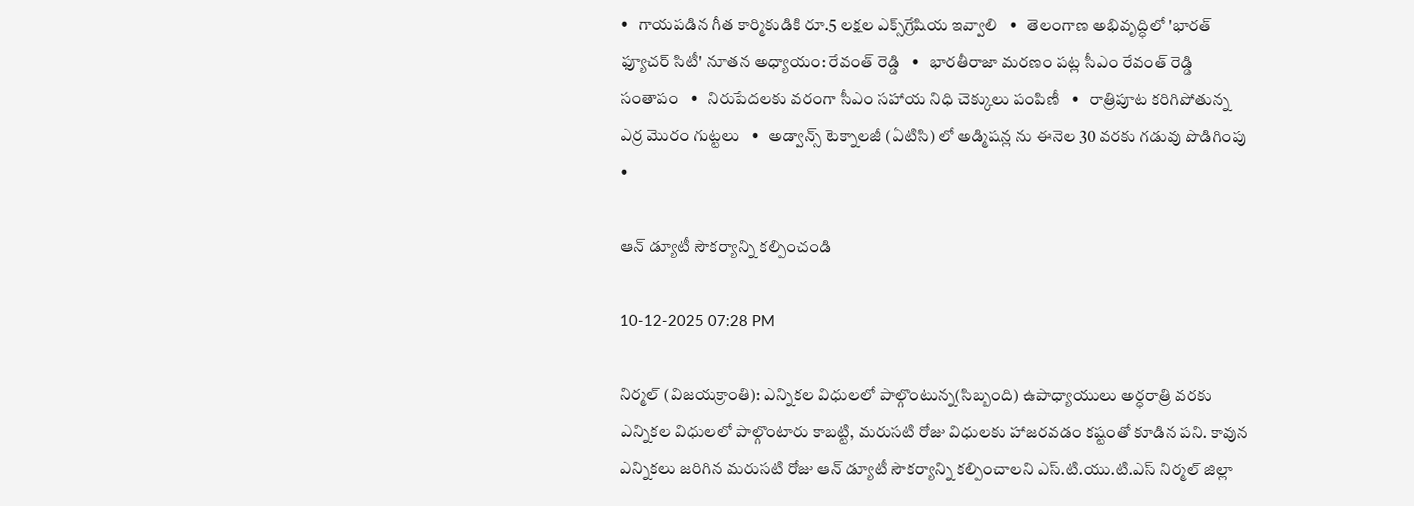•   గాయపడిన గీత కార్మికుడికి రూ.5 లక్షల ఎక్స్‌గ్రేషియ ఇవ్వాలి   •   తెలంగాణ అభివృద్ధిలో 'భారత్ ఫ్యూచర్ సిటీ' నూతన అధ్యాయం: రేవంత్ రెడ్డి   •   భారతీరాజా మరణం పట్ల సీఎం రేవంత్ రెడ్డి సంతాపం   •   నిరుపేదలకు వరంగా సీఎం సహాయ నిధి చెక్కులు పంపిణీ   •   రాత్రిపూట కరిగిపోతున్న ఎర్ర మొరం గుట్టలు   •   అడ్వాన్స్ టెక్నాలజీ (ఏటిసి) లో అడ్మిషన్ల ను ఈనెల 30 వరకు గడువు పొడిగింపు   •

ఆన్ డ్యూటీ సౌకర్యాన్ని కల్పించండి

10-12-2025 07:28 PM

నిర్మల్ (విజయక్రాంతి): ఎన్నికల విధులలో పాల్గొంటున్న(సిబ్బంది) ఉపాధ్యాయులు అర్ధరాత్రి వరకు ఎన్నికల విధులలో పాల్గొంటారు కాబట్టి, మరుసటి రోజు విధులకు హాజరవడం కష్టంతో కూడిన పని. కావున ఎన్నికలు జరిగిన మరుసటి రోజు ఆన్ డ్యూటీ సౌకర్యాన్ని కల్పించాలని ఎస్.టి.యు.టి.ఎస్ నిర్మల్ జిల్లా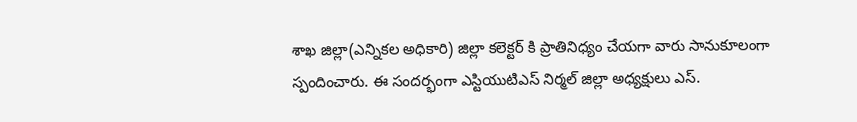శాఖ జిల్లా(ఎన్నికల అధికారి) జిల్లా కలెక్టర్ కి ప్రాతినిధ్యం చేయగా వారు సానుకూలంగా స్పందించారు. ఈ సందర్భంగా ఎస్టియుటిఎస్ నిర్మల్ జిల్లా అధ్యక్షులు ఎస్.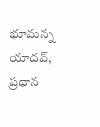భూమన్న యాదవ్, ప్రధాన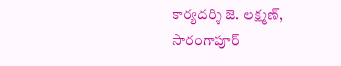కార్యదర్శి జె. లక్ష్మణ్, సారంగాపూర్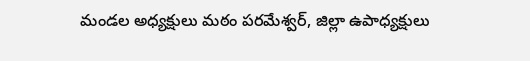మండల అధ్యక్షులు మఠం పరమేశ్వర్, జిల్లా ఉపాధ్యక్షులు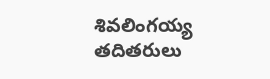శివలింగయ్య తదితరులు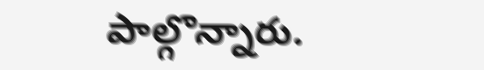పాల్గొన్నారు.